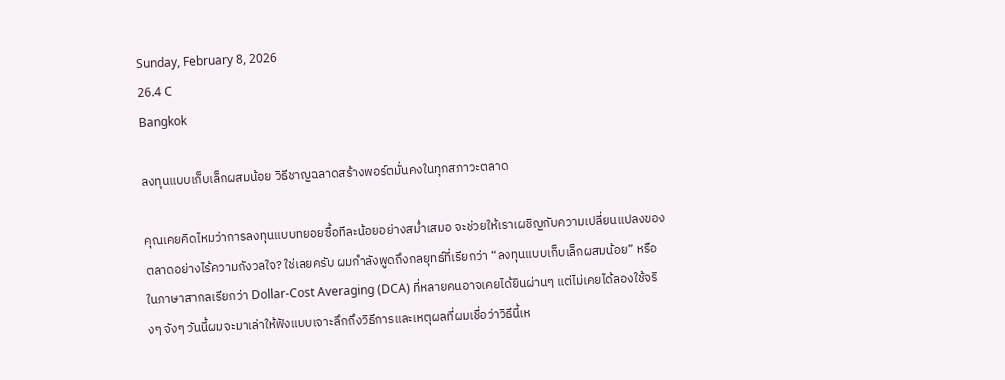Sunday, February 8, 2026
26.4 C
Bangkok

ลงทุนแบบเก็บเล็กผสมน้อย วิธีชาญฉลาดสร้างพอร์ตมั่นคงในทุกสภาวะตลาด

คุณเคยคิดไหมว่าการลงทุนแบบทยอยซื้อทีละน้อยอย่างสม่ำเสมอ จะช่วยให้เราเผชิญกับความเปลี่ยนแปลงของตลาดอย่างไร้ความกังวลใจ? ใช่เลยครับ ผมกำลังพูดถึงกลยุทธ์ที่เรียกว่า “ลงทุนแบบเก็บเล็กผสมน้อย” หรือในภาษาสากลเรียกว่า Dollar-Cost Averaging (DCA) ที่หลายคนอาจเคยได้ยินผ่านๆ แต่ไม่เคยได้ลองใช้จริงๆ จังๆ วันนี้ผมจะมาเล่าให้ฟังแบบเจาะลึกถึงวิธีการและเหตุผลที่ผมเชื่อว่าวิธีนี้เห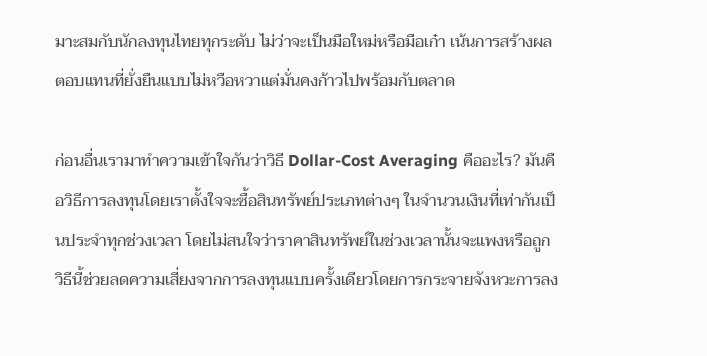มาะสมกับนักลงทุนไทยทุกระดับ ไม่ว่าจะเป็นมือใหม่หรือมือเก๋า เน้นการสร้างผลตอบแทนที่ยั่งยืนแบบไม่หวือหวาแต่มั่นคงก้าวไปพร้อมกับตลาด

ก่อนอื่นเรามาทำความเข้าใจกันว่าวิธี Dollar-Cost Averaging คืออะไร? มันคือวิธีการลงทุนโดยเราตั้งใจจะซื้อสินทรัพย์ประเภทต่างๆ ในจำนวนเงินที่เท่ากันเป็นประจำทุกช่วงเวลา โดยไม่สนใจว่าราคาสินทรัพย์ในช่วงเวลานั้นจะแพงหรือถูก วิธีนี้ช่วยลดความเสี่ยงจากการลงทุนแบบครั้งเดียวโดยการกระจายจังหวะการลง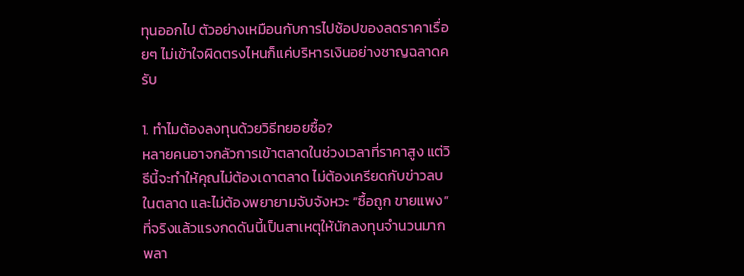ทุนออกไป ตัวอย่างเหมือนกับการไปช้อปของลดราคาเรื่อยๆ ไม่เข้าใจผิดตรงไหนก็แค่บริหารเงินอย่างชาญฉลาดครับ

1. ทำไมต้องลงทุนด้วยวิธีทยอยซื้อ?
หลายคนอาจกลัวการเข้าตลาดในช่วงเวลาที่ราคาสูง แต่วิธีนี้จะทำให้คุณไม่ต้องเดาตลาด ไม่ต้องเครียดกับข่าวลบในตลาด และไม่ต้องพยายามจับจังหวะ “ซื้อถูก ขายแพง” ที่จริงแล้วแรงกดดันนี้เป็นสาเหตุให้นักลงทุนจำนวนมากพลา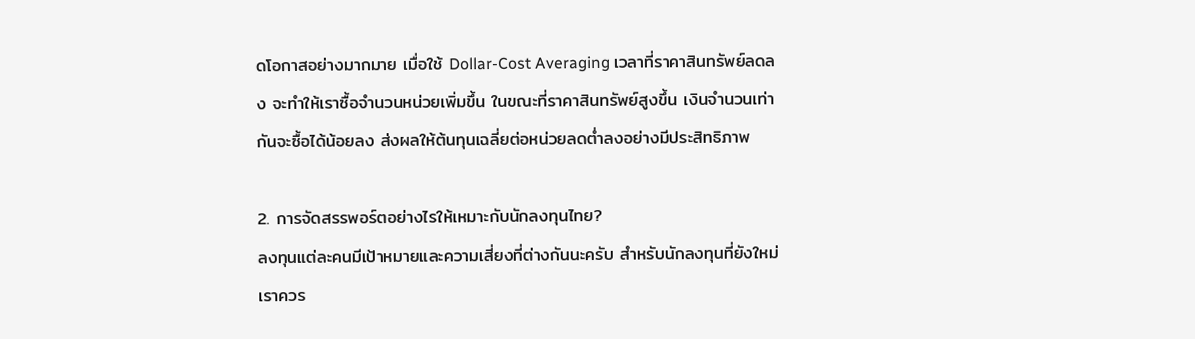ดโอกาสอย่างมากมาย เมื่อใช้ Dollar-Cost Averaging เวลาที่ราคาสินทรัพย์ลดลง จะทำให้เราซื้อจำนวนหน่วยเพิ่มขึ้น ในขณะที่ราคาสินทรัพย์สูงขึ้น เงินจำนวนเท่ากันจะซื้อได้น้อยลง ส่งผลให้ต้นทุนเฉลี่ยต่อหน่วยลดต่ำลงอย่างมีประสิทธิภาพ

2. การจัดสรรพอร์ตอย่างไรให้เหมาะกับนักลงทุนไทย?
ลงทุนแต่ละคนมีเป้าหมายและความเสี่ยงที่ต่างกันนะครับ สำหรับนักลงทุนที่ยังใหม่ เราควร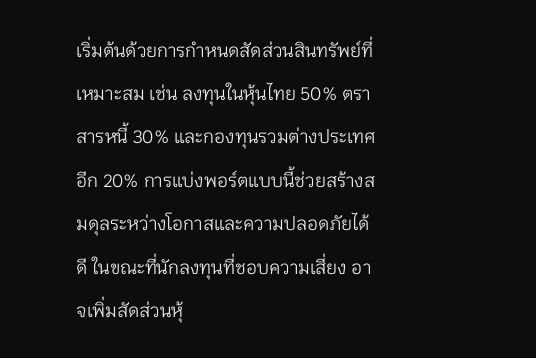เริ่มต้นด้วยการกำหนดสัดส่วนสินทรัพย์ที่เหมาะสม เช่น ลงทุนในหุ้นไทย 50% ตราสารหนี้ 30% และกองทุนรวมต่างประเทศอีก 20% การแบ่งพอร์ตแบบนี้ช่วยสร้างสมดุลระหว่างโอกาสและความปลอดภัยได้ดี ในขณะที่นักลงทุนที่ชอบความเสี่ยง อาจเพิ่มสัดส่วนหุ้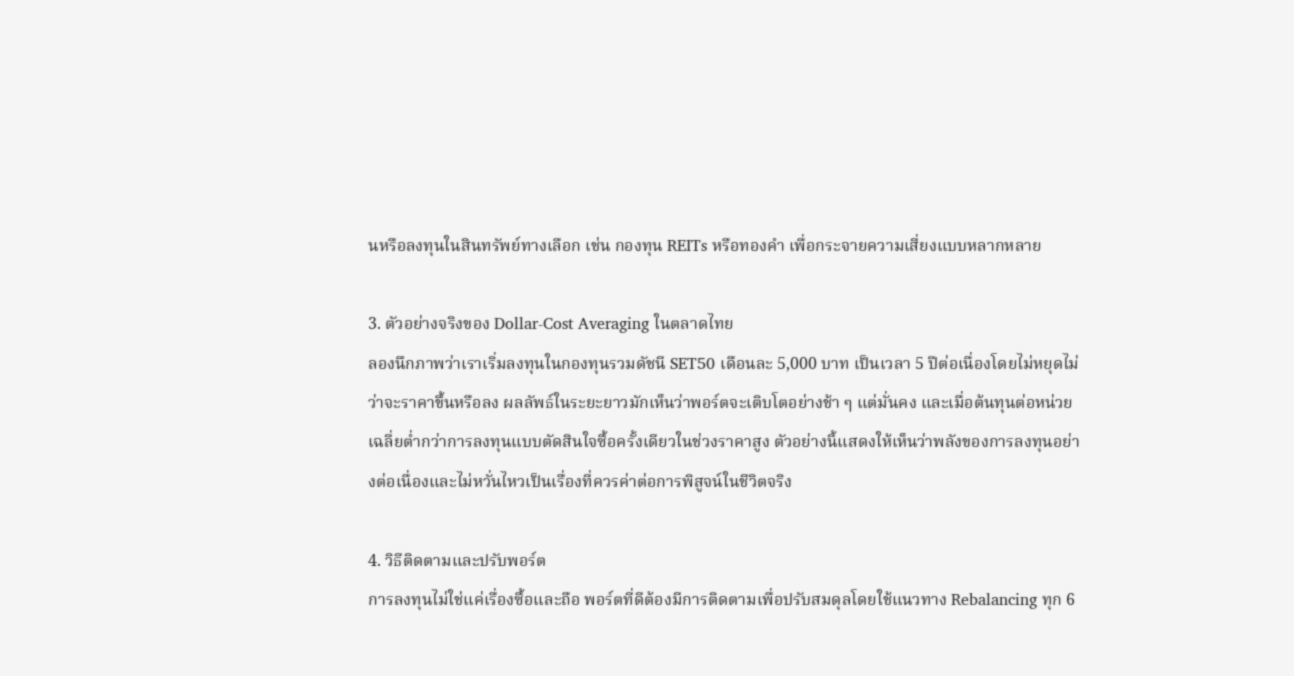นหรือลงทุนในสินทรัพย์ทางเลือก เช่น กองทุน REITs หรือทองคำ เพื่อกระจายความเสี่ยงแบบหลากหลาย

3. ตัวอย่างจริงของ Dollar-Cost Averaging ในตลาดไทย
ลองนึกภาพว่าเราเริ่มลงทุนในกองทุนรวมดัชนี SET50 เดือนละ 5,000 บาท เป็นเวลา 5 ปีต่อเนื่องโดยไม่หยุดไม่ว่าจะราคาขึ้นหรือลง ผลลัพธ์ในระยะยาวมักเห็นว่าพอร์ตจะเติบโตอย่างช้า ๆ แต่มั่นคง และเมื่อต้นทุนต่อหน่วยเฉลี่ยต่ำกว่าการลงทุนแบบตัดสินใจซื้อครั้งเดียวในช่วงราคาสูง ตัวอย่างนี้แสดงให้เห็นว่าพลังของการลงทุนอย่างต่อเนื่องและไม่หวั่นไหวเป็นเรื่องที่ควรค่าต่อการพิสูจน์ในชีวิตจริง

4. วิธีติดตามและปรับพอร์ต
การลงทุนไม่ใช่แค่เรื่องซื้อและถือ พอร์ตที่ดีต้องมีการติดตามเพื่อปรับสมดุลโดยใช้แนวทาง Rebalancing ทุก 6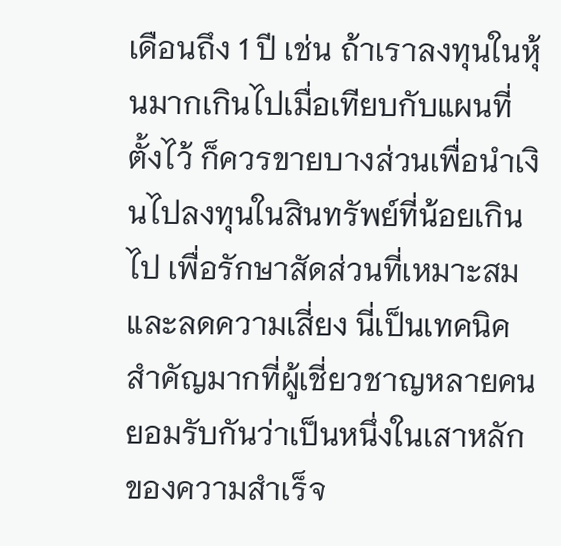เดือนถึง 1 ปี เช่น ถ้าเราลงทุนในหุ้นมากเกินไปเมื่อเทียบกับแผนที่ตั้งไว้ ก็ควรขายบางส่วนเพื่อนำเงินไปลงทุนในสินทรัพย์ที่น้อยเกินไป เพื่อรักษาสัดส่วนที่เหมาะสมและลดความเสี่ยง นี่เป็นเทคนิคสำคัญมากที่ผู้เชี่ยวชาญหลายคนยอมรับกันว่าเป็นหนึ่งในเสาหลักของความสำเร็จ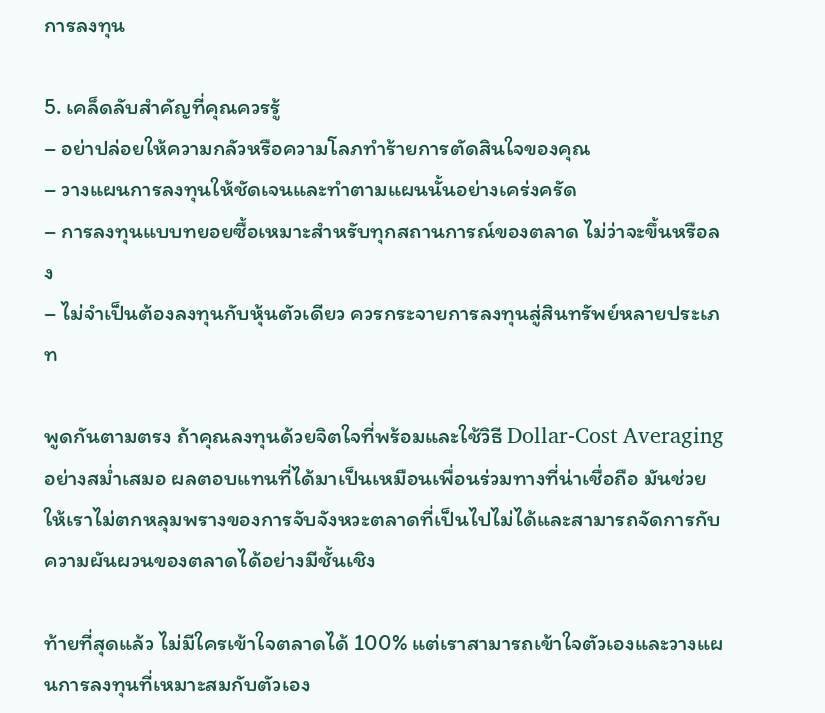การลงทุน

5. เคล็ดลับสำคัญที่คุณควรรู้
– อย่าปล่อยให้ความกลัวหรือความโลภทำร้ายการตัดสินใจของคุณ
– วางแผนการลงทุนให้ชัดเจนและทำตามแผนนั้นอย่างเคร่งครัด
– การลงทุนแบบทยอยซื้อเหมาะสำหรับทุกสถานการณ์ของตลาด ไม่ว่าจะขึ้นหรือลง
– ไม่จำเป็นต้องลงทุนกับหุ้นตัวเดียว ควรกระจายการลงทุนสู่สินทรัพย์หลายประเภท

พูดกันตามตรง ถ้าคุณลงทุนด้วยจิตใจที่พร้อมและใช้วิธี Dollar-Cost Averaging อย่างสม่ำเสมอ ผลตอบแทนที่ได้มาเป็นเหมือนเพื่อนร่วมทางที่น่าเชื่อถือ มันช่วยให้เราไม่ตกหลุมพรางของการจับจังหวะตลาดที่เป็นไปไม่ได้และสามารถจัดการกับความผันผวนของตลาดได้อย่างมีชั้นเชิง

ท้ายที่สุดแล้ว ไม่มีใครเข้าใจตลาดได้ 100% แต่เราสามารถเข้าใจตัวเองและวางแผนการลงทุนที่เหมาะสมกับตัวเอง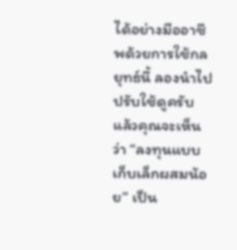ได้อย่างมืออาชีพด้วยการใช้กลยุทธ์นี้ ลองนำไปปรับใช้ดูครับ แล้วคุณจะเห็นว่า “ลงทุนแบบเก็บเล็กผสมน้อย” เป็น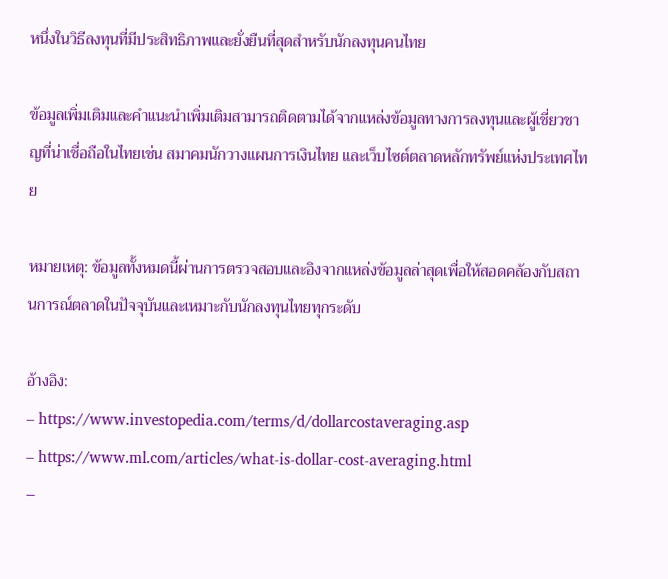หนึ่งในวิธีลงทุนที่มีประสิทธิภาพและยั่งยืนที่สุดสำหรับนักลงทุนคนไทย

ข้อมูลเพิ่มเติมและคำแนะนำเพิ่มเติมสามารถติดตามได้จากแหล่งข้อมูลทางการลงทุนและผู้เชี่ยวชาญที่น่าเชื่อถือในไทยเช่น สมาคมนักวางแผนการเงินไทย และเว็บไซต์ตลาดหลักทรัพย์แห่งประเทศไทย

หมายเหตุ: ข้อมูลทั้งหมดนี้ผ่านการตรวจสอบและอิงจากแหล่งข้อมูลล่าสุดเพื่อให้สอดคล้องกับสถานการณ์ตลาดในปัจจุบันและเหมาะกับนักลงทุนไทยทุกระดับ

อ้างอิง:
– https://www.investopedia.com/terms/d/dollarcostaveraging.asp
– https://www.ml.com/articles/what-is-dollar-cost-averaging.html
–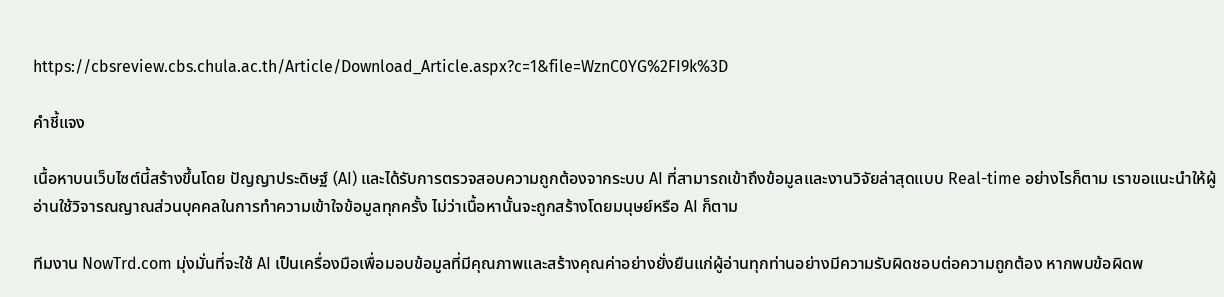https://cbsreview.cbs.chula.ac.th/Article/Download_Article.aspx?c=1&file=WznC0YG%2FI9k%3D

คำชี้แจง

เนื้อหาบนเว็บไซต์นี้สร้างขึ้นโดย ปัญญาประดิษฐ์ (AI) และได้รับการตรวจสอบความถูกต้องจากระบบ AI ที่สามารถเข้าถึงข้อมูลและงานวิจัยล่าสุดแบบ Real-time อย่างไรก็ตาม เราขอแนะนำให้ผู้อ่านใช้วิจารณญาณส่วนบุคคลในการทำความเข้าใจข้อมูลทุกครั้ง ไม่ว่าเนื้อหานั้นจะถูกสร้างโดยมนุษย์หรือ AI ก็ตาม

ทีมงาน NowTrd.com มุ่งมั่นที่จะใช้ AI เป็นเครื่องมือเพื่อมอบข้อมูลที่มีคุณภาพและสร้างคุณค่าอย่างยั่งยืนแก่ผู้อ่านทุกท่านอย่างมีความรับผิดชอบต่อความถูกต้อง หากพบข้อผิดพ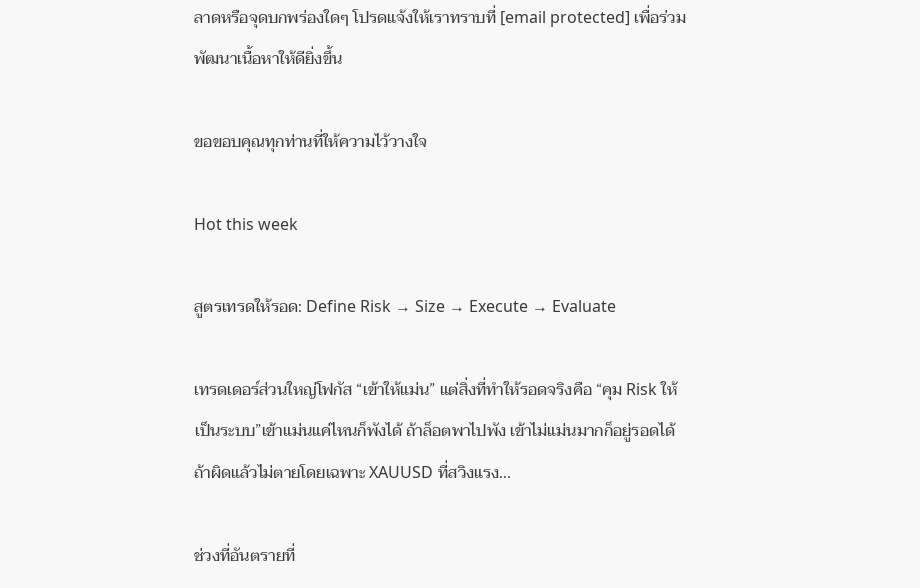ลาดหรือจุดบกพร่องใดๆ โปรดแจ้งให้เราทราบที่ [email protected] เพื่อร่วมพัฒนาเนื้อหาให้ดียิ่งขึ้น

ขอขอบคุณทุกท่านที่ให้ความไว้วางใจ

Hot this week

สูตรเทรดให้รอด: Define Risk → Size → Execute → Evaluate

เทรดเดอร์ส่วนใหญ่โฟกัส “เข้าให้แม่น” แต่สิ่งที่ทำให้รอดจริงคือ “คุม Risk ให้เป็นระบบ”เข้าแม่นแค่ไหนก็พังได้ ถ้าล็อตพาไปพัง เข้าไม่แม่นมากก็อยู่รอดได้ ถ้าผิดแล้วไม่ตายโดยเฉพาะ XAUUSD ที่สวิงแรง...

ช่วงที่อันตรายที่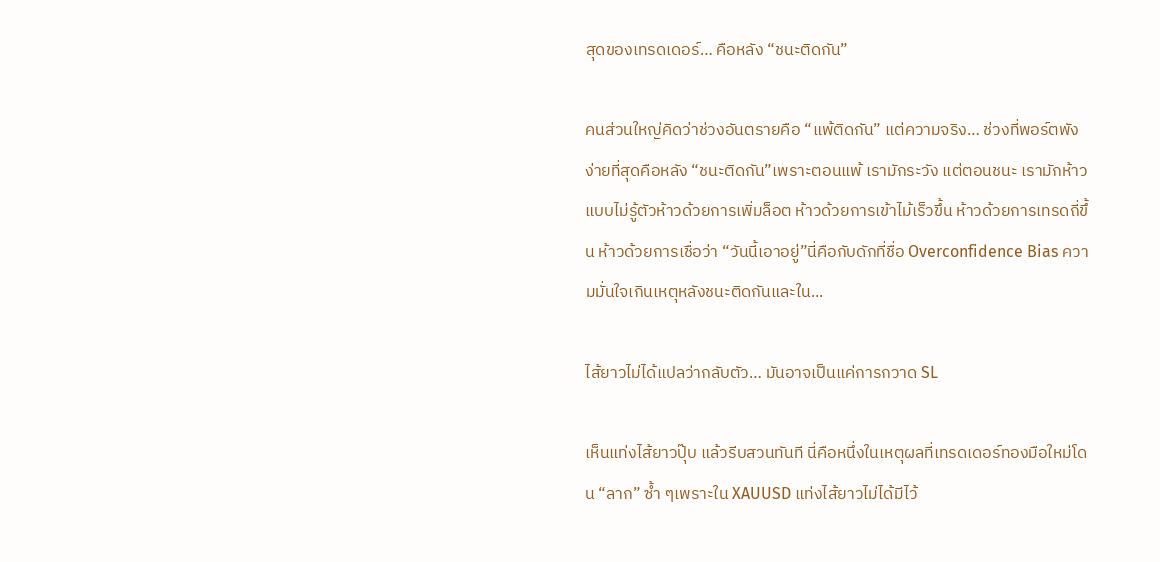สุดของเทรดเดอร์… คือหลัง “ชนะติดกัน”

คนส่วนใหญ่คิดว่าช่วงอันตรายคือ “แพ้ติดกัน” แต่ความจริง… ช่วงที่พอร์ตพังง่ายที่สุดคือหลัง “ชนะติดกัน”เพราะตอนแพ้ เรามักระวัง แต่ตอนชนะ เรามักห้าวแบบไม่รู้ตัวห้าวด้วยการเพิ่มล็อต ห้าวด้วยการเข้าไม้เร็วขึ้น ห้าวด้วยการเทรดถี่ขึ้น ห้าวด้วยการเชื่อว่า “วันนี้เอาอยู่”นี่คือกับดักที่ชื่อ Overconfidence Bias ความมั่นใจเกินเหตุหลังชนะติดกันและใน...

ไส้ยาวไม่ได้แปลว่ากลับตัว… มันอาจเป็นแค่การกวาด SL

เห็นแท่งไส้ยาวปุ๊บ แล้วรีบสวนทันที นี่คือหนึ่งในเหตุผลที่เทรดเดอร์ทองมือใหม่โดน “ลาก” ซ้ำ ๆเพราะใน XAUUSD แท่งไส้ยาวไม่ได้มีไว้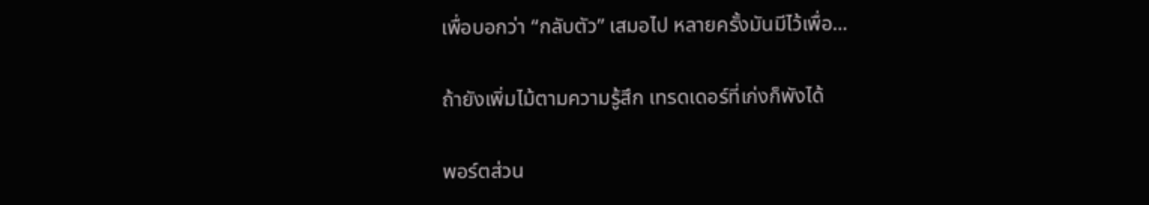เพื่อบอกว่า “กลับตัว” เสมอไป หลายครั้งมันมีไว้เพื่อ...

ถ้ายังเพิ่มไม้ตามความรู้สึก เทรดเดอร์ที่เก่งก็พังได้

พอร์ตส่วน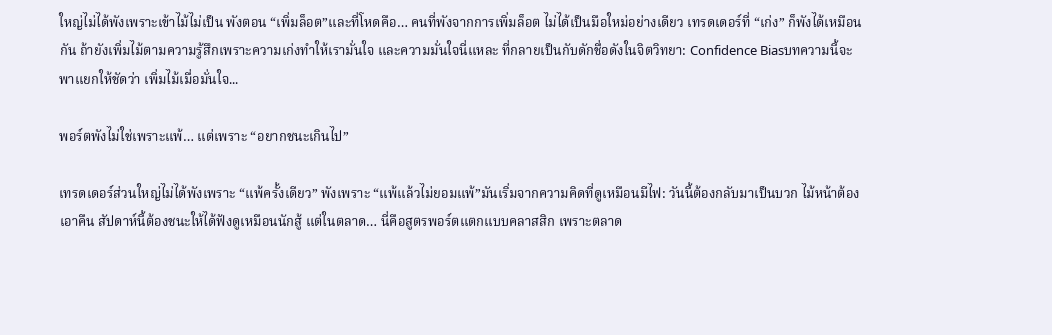ใหญ่ไม่ได้พังเพราะเข้าไม้ไม่เป็น พังตอน “เพิ่มล็อต”และที่โหดคือ… คนที่พังจากการเพิ่มล็อต ไม่ได้เป็นมือใหม่อย่างเดียว เทรดเดอร์ที่ “เก่ง” ก็พังได้เหมือนกัน ถ้ายังเพิ่มไม้ตามความรู้สึกเพราะความเก่งทำให้เรามั่นใจ และความมั่นใจนี่แหละ ที่กลายเป็นกับดักชื่อดังในจิตวิทยา: Confidence Biasบทความนี้จะพาแยกให้ชัดว่า เพิ่มไม้เมื่อมั่นใจ...

พอร์ตพังไม่ใช่เพราะแพ้… แต่เพราะ “อยากชนะเกินไป”

เทรดเดอร์ส่วนใหญ่ไม่ได้พังเพราะ “แพ้ครั้งเดียว” พังเพราะ “แพ้แล้วไม่ยอมแพ้”มันเริ่มจากความคิดที่ดูเหมือนมีไฟ: วันนี้ต้องกลับมาเป็นบวก ไม้หน้าต้องเอาคืน สัปดาห์นี้ต้องชนะให้ได้ฟังดูเหมือนนักสู้ แต่ในตลาด… นี่คือสูตรพอร์ตแตกแบบคลาสสิก เพราะตลาด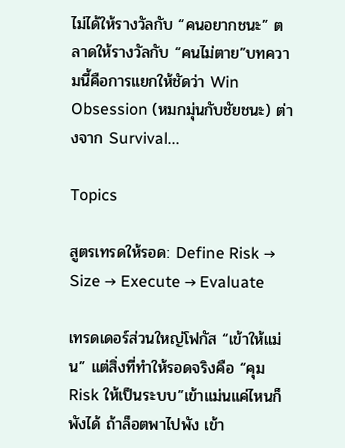ไม่ได้ให้รางวัลกับ “คนอยากชนะ” ตลาดให้รางวัลกับ “คนไม่ตาย”บทความนี้คือการแยกให้ชัดว่า Win Obsession (หมกมุ่นกับชัยชนะ) ต่างจาก Survival...

Topics

สูตรเทรดให้รอด: Define Risk → Size → Execute → Evaluate

เทรดเดอร์ส่วนใหญ่โฟกัส “เข้าให้แม่น” แต่สิ่งที่ทำให้รอดจริงคือ “คุม Risk ให้เป็นระบบ”เข้าแม่นแค่ไหนก็พังได้ ถ้าล็อตพาไปพัง เข้า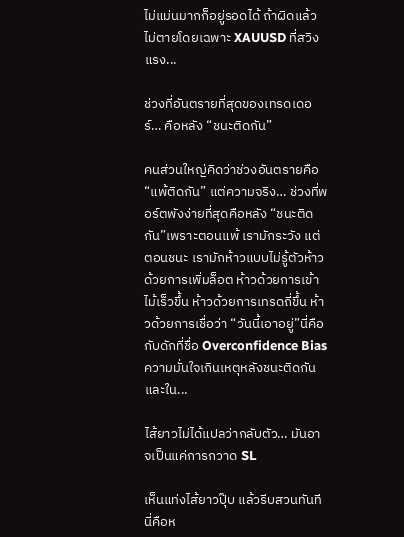ไม่แม่นมากก็อยู่รอดได้ ถ้าผิดแล้วไม่ตายโดยเฉพาะ XAUUSD ที่สวิงแรง...

ช่วงที่อันตรายที่สุดของเทรดเดอร์… คือหลัง “ชนะติดกัน”

คนส่วนใหญ่คิดว่าช่วงอันตรายคือ “แพ้ติดกัน” แต่ความจริง… ช่วงที่พอร์ตพังง่ายที่สุดคือหลัง “ชนะติดกัน”เพราะตอนแพ้ เรามักระวัง แต่ตอนชนะ เรามักห้าวแบบไม่รู้ตัวห้าวด้วยการเพิ่มล็อต ห้าวด้วยการเข้าไม้เร็วขึ้น ห้าวด้วยการเทรดถี่ขึ้น ห้าวด้วยการเชื่อว่า “วันนี้เอาอยู่”นี่คือกับดักที่ชื่อ Overconfidence Bias ความมั่นใจเกินเหตุหลังชนะติดกันและใน...

ไส้ยาวไม่ได้แปลว่ากลับตัว… มันอาจเป็นแค่การกวาด SL

เห็นแท่งไส้ยาวปุ๊บ แล้วรีบสวนทันที นี่คือห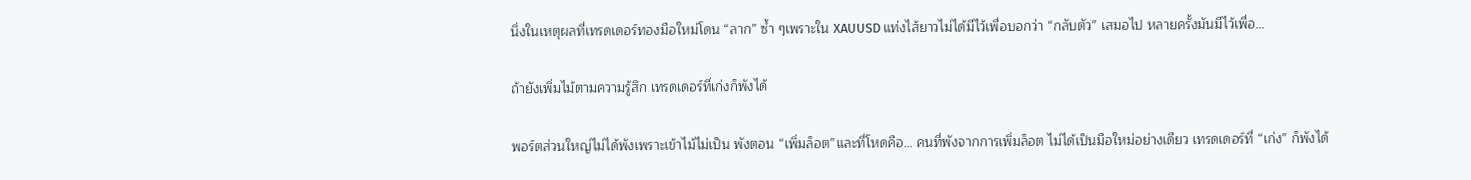นึ่งในเหตุผลที่เทรดเดอร์ทองมือใหม่โดน “ลาก” ซ้ำ ๆเพราะใน XAUUSD แท่งไส้ยาวไม่ได้มีไว้เพื่อบอกว่า “กลับตัว” เสมอไป หลายครั้งมันมีไว้เพื่อ...

ถ้ายังเพิ่มไม้ตามความรู้สึก เทรดเดอร์ที่เก่งก็พังได้

พอร์ตส่วนใหญ่ไม่ได้พังเพราะเข้าไม้ไม่เป็น พังตอน “เพิ่มล็อต”และที่โหดคือ… คนที่พังจากการเพิ่มล็อต ไม่ได้เป็นมือใหม่อย่างเดียว เทรดเดอร์ที่ “เก่ง” ก็พังได้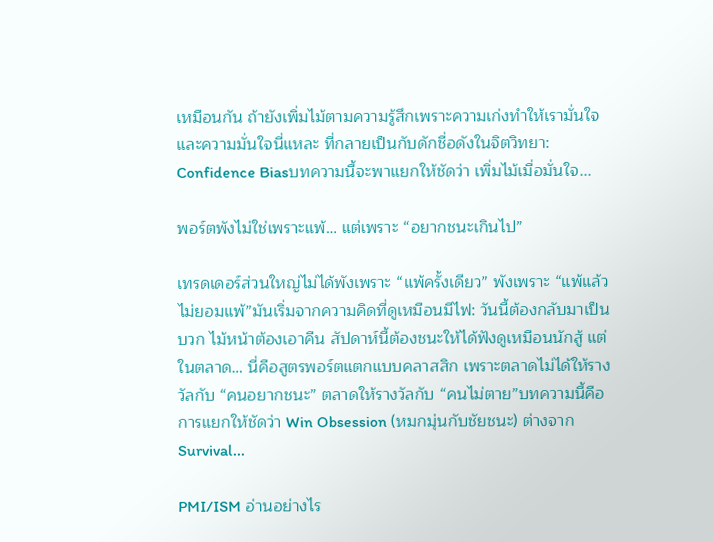เหมือนกัน ถ้ายังเพิ่มไม้ตามความรู้สึกเพราะความเก่งทำให้เรามั่นใจ และความมั่นใจนี่แหละ ที่กลายเป็นกับดักชื่อดังในจิตวิทยา: Confidence Biasบทความนี้จะพาแยกให้ชัดว่า เพิ่มไม้เมื่อมั่นใจ...

พอร์ตพังไม่ใช่เพราะแพ้… แต่เพราะ “อยากชนะเกินไป”

เทรดเดอร์ส่วนใหญ่ไม่ได้พังเพราะ “แพ้ครั้งเดียว” พังเพราะ “แพ้แล้วไม่ยอมแพ้”มันเริ่มจากความคิดที่ดูเหมือนมีไฟ: วันนี้ต้องกลับมาเป็นบวก ไม้หน้าต้องเอาคืน สัปดาห์นี้ต้องชนะให้ได้ฟังดูเหมือนนักสู้ แต่ในตลาด… นี่คือสูตรพอร์ตแตกแบบคลาสสิก เพราะตลาดไม่ได้ให้รางวัลกับ “คนอยากชนะ” ตลาดให้รางวัลกับ “คนไม่ตาย”บทความนี้คือการแยกให้ชัดว่า Win Obsession (หมกมุ่นกับชัยชนะ) ต่างจาก Survival...

PMI/ISM อ่านอย่างไร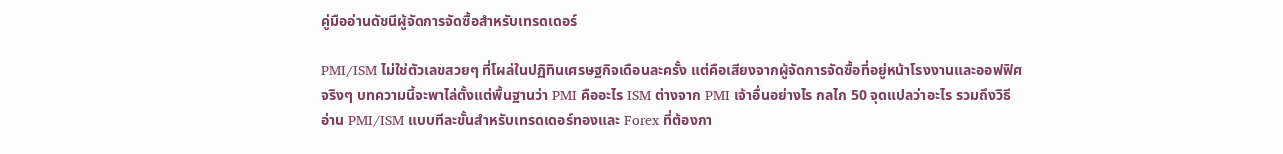คู่มืออ่านดัชนีผู้จัดการจัดซื้อสำหรับเทรดเดอร์

PMI/ISM ไม่ใช่ตัวเลขสวยๆ ที่โผล่ในปฏิทินเศรษฐกิจเดือนละครั้ง แต่คือเสียงจากผู้จัดการจัดซื้อที่อยู่หน้าโรงงานและออฟฟิศจริงๆ บทความนี้จะพาไล่ตั้งแต่พื้นฐานว่า PMI คืออะไร ISM ต่างจาก PMI เจ้าอื่นอย่างไร กลไก 50 จุดแปลว่าอะไร รวมถึงวิธีอ่าน PMI/ISM แบบทีละขั้นสำหรับเทรดเดอร์ทองและ Forex ที่ต้องกา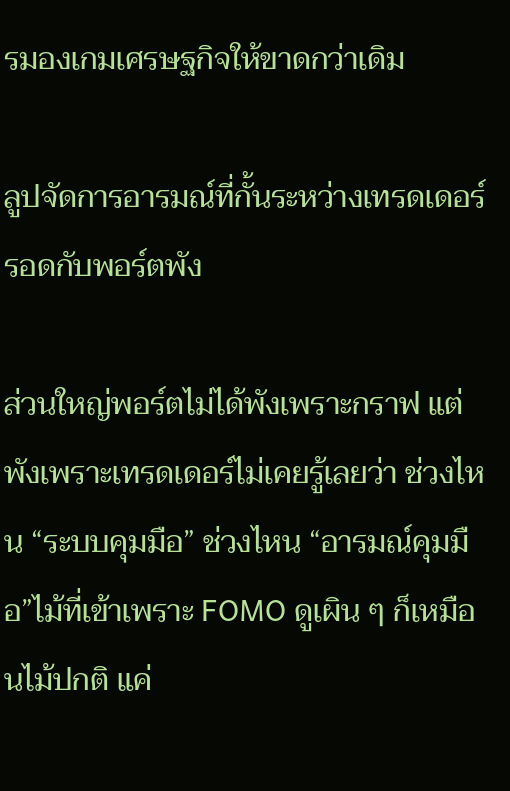รมองเกมเศรษฐกิจให้ขาดกว่าเดิม

ลูปจัดการอารมณ์ที่กั้นระหว่างเทรดเดอร์รอดกับพอร์ตพัง

ส่วนใหญ่พอร์ตไม่ได้พังเพราะกราฟ แต่พังเพราะเทรดเดอร์ไม่เคยรู้เลยว่า ช่วงไหน “ระบบคุมมือ” ช่วงไหน “อารมณ์คุมมือ”ไม้ที่เข้าเพราะ FOMO ดูเผิน ๆ ก็เหมือนไม้ปกติ แค่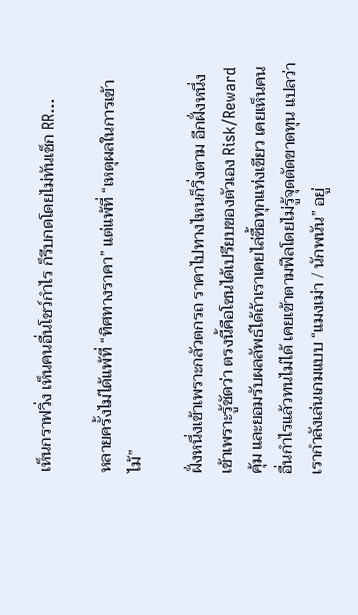เห็นกราฟวิ่ง เห็นคนอื่นโชว์กำไร ก็รีบกดโดยไม่ทันเช็ก RR...

หลายครั้งไม่ได้แพ้ที่ “ทิศทางราคา” แต่แพ้ที่ “เหตุผลในการเข้าไม้”

ฝั่งหนึ่งเข้าเพราะกลัวตกรถ ราคาไปทางไหนก็วิ่งตาม อีกฝั่งหนึ่งเข้าเพราะรู้ชัดว่า ตรงนี้คือโซนได้เปรียบของตัวเอง Risk/Reward คุ้ม และยอมรับผลลัพธ์ได้ถ้าเราเคยไล่ซื้อทุกแท่งเขียว เคยเห็นคนอื่นกำไรแล้วทนไม่ได้ เคยเข้าตามฟีลโดยไม่รู้จุดตัดขาดทุน แปลว่าเรากำลังเล่นเกมแบบ “แมงเม่า / นักพนัน” อยู่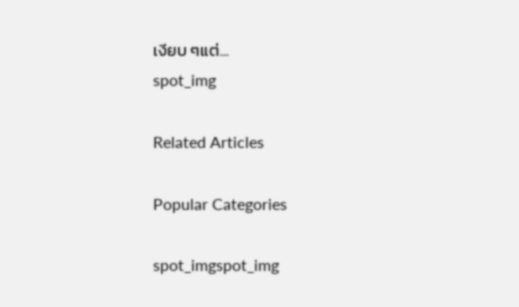เงียบ ๆแต่...
spot_img

Related Articles

Popular Categories

spot_imgspot_img